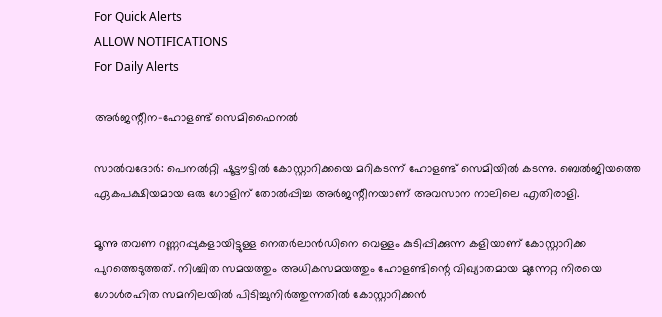For Quick Alerts
ALLOW NOTIFICATIONS
For Daily Alerts

അര്‍ജന്റീന-ഹോളണ്ട് സെമിഫൈനല്‍

സാല്‍വദോര്‍: പെനല്‍റ്റി ഷൂട്ടൗട്ടില്‍ കോസ്റ്റാറിക്കയെ മറികടന്ന് ഹോളണ്ട് സെമിയില്‍ കടന്നു. ബെല്‍ജിയത്തെ ഏകപക്ഷിയമായ ഒരു ഗോളിന് തോല്‍പ്പിച്ച അര്‍ജന്റീനയാണ് അവസാന നാലിലെ എതിരാളി.

മൂന്നു തവണ റണ്ണറപ്പുകളായിട്ടുള്ള നെതര്‍ലാന്‍ഡിനെ വെള്ളം കുടിപ്പിക്കുന്ന കളിയാണ് കോസ്റ്റാറിക്ക പുറത്തെടുത്തത്. നിശ്ചിത സമയത്തും അധികസമയത്തും ഹോളണ്ടിന്റെ വിഖ്യാതമായ മുന്നേറ്റ നിരയെ ഗോള്‍രഹിത സമനിലയില്‍ പിടിച്ചുനിര്‍ത്തുന്നതില്‍ കോസ്റ്റാറിക്കന്‍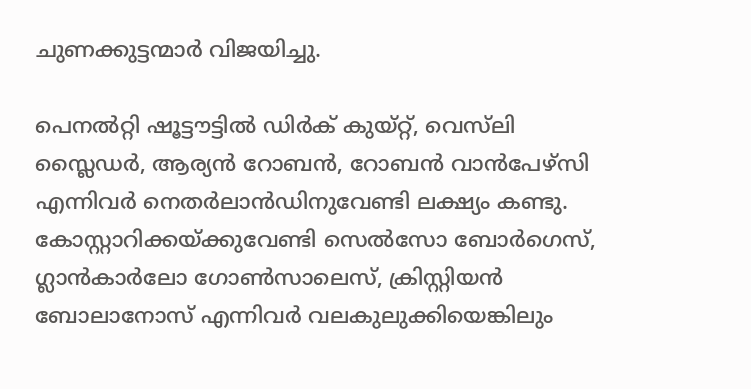ചുണക്കുട്ടന്മാര്‍ വിജയിച്ചു.

പെനല്‍റ്റി ഷൂട്ടൗട്ടില്‍ ഡിര്‍ക് കുയ്റ്റ്, വെസ്‌ലി സ്ലൈഡര്‍, ആര്യന്‍ റോബന്‍, റോബന്‍ വാന്‍പേഴ്‌സി എന്നിവര്‍ നെതര്‍ലാന്‍ഡിനുവേണ്ടി ലക്ഷ്യം കണ്ടു. കോസ്റ്റാറിക്കയ്ക്കുവേണ്ടി സെല്‍സോ ബോര്‍ഗെസ്, ഗ്ലാന്‍കാര്‍ലോ ഗോണ്‍സാലെസ്, ക്രിസ്റ്റിയന്‍ ബോലാനോസ് എന്നിവര്‍ വലകുലുക്കിയെങ്കിലും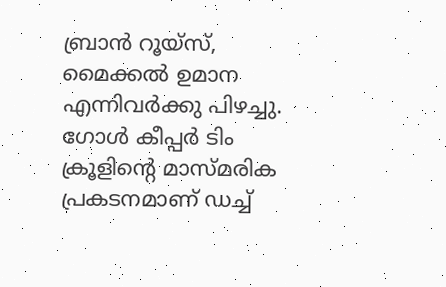ബ്രാന്‍ റൂയ്‌സ്, മൈക്കല്‍ ഉമാന എന്നിവര്‍ക്കു പിഴച്ചു. ഗോള്‍ കീപ്പര്‍ ടിം ക്രൂളിന്റെ മാസ്മരിക പ്രകടനമാണ് ഡച്ച്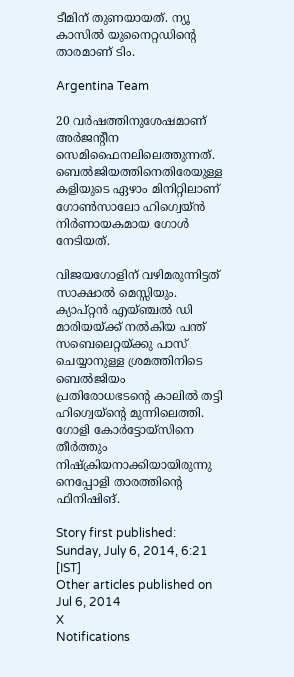ടീമിന് തുണയായത്. ന്യൂ കാസില്‍ യുനൈറ്റഡിന്റെ താരമാണ് ടിം.

Argentina Team

20 വര്‍ഷത്തിനുശേഷമാണ് അര്‍ജന്റീന സെമിഫൈനലിലെത്തുന്നത്. ബെല്‍ജിയത്തിനെതിരേയുള്ള കളിയുടെ ഏഴാം മിനിറ്റിലാണ് ഗോണ്‍സാലോ ഹിഗ്വെയ്ന്‍ നിര്‍ണായകമായ ഗോള്‍ നേടിയത്.

വിജയഗോളിന് വഴിമരുന്നിട്ടത് സാക്ഷാല്‍ മെസ്സിയും. ക്യാപ്റ്റന്‍ എയ്ഞ്ചല്‍ ഡി മാരിയയ്ക്ക് നല്‍കിയ പന്ത് സബെലെറ്റയ്ക്കു പാസ് ചെയ്യാനുള്ള ശ്രമത്തിനിടെ ബെല്‍ജിയം പ്രതിരോധഭടന്റെ കാലില്‍ തട്ടി ഹിഗ്വെയ്‌ന്റെ മുന്നിലെത്തി. ഗോളി കോര്‍ട്ടോയ്‌സിനെ തീര്‍ത്തും നിഷ്‌ക്രിയനാക്കിയായിരുന്നു നെപ്പോളി താരത്തിന്റെ ഫിനിഷിങ്.

Story first published: Sunday, July 6, 2014, 6:21 [IST]
Other articles published on Jul 6, 2014
X
Notifications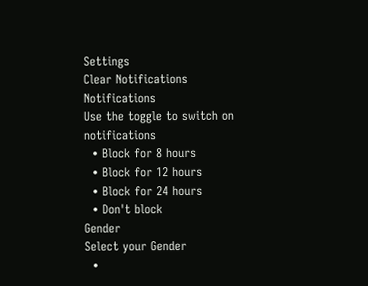Settings
Clear Notifications
Notifications
Use the toggle to switch on notifications
  • Block for 8 hours
  • Block for 12 hours
  • Block for 24 hours
  • Don't block
Gender
Select your Gender
  •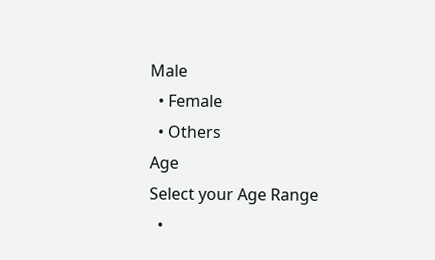Male
  • Female
  • Others
Age
Select your Age Range
  •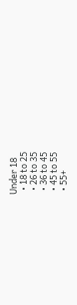Under 18
  • 18 to 25
  • 26 to 35
  • 36 to 45
  • 45 to 55
  • 55+